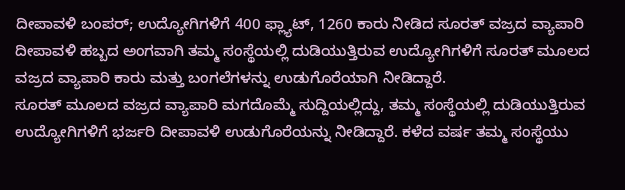ದೀಪಾವಳಿ ಬಂಪರ್; ಉದ್ಯೋಗಿಗಳಿಗೆ 400 ಫ್ಲ್ಯಾಟ್, 1260 ಕಾರು ನೀಡಿದ ಸೂರತ್ ವಜ್ರದ ವ್ಯಾಪಾರಿ
ದೀಪಾವಳಿ ಹಬ್ಬದ ಅಂಗವಾಗಿ ತಮ್ಮ ಸಂಸ್ಥೆಯಲ್ಲಿ ದುಡಿಯುತ್ತಿರುವ ಉದ್ಯೋಗಿಗಳಿಗೆ ಸೂರತ್ ಮೂಲದ ವಜ್ರದ ವ್ಯಾಪಾರಿ ಕಾರು ಮತ್ತು ಬಂಗಲೆಗಳನ್ನು ಉಡುಗೊರೆಯಾಗಿ ನೀಡಿದ್ದಾರೆ.
ಸೂರತ್ ಮೂಲದ ವಜ್ರದ ವ್ಯಾಪಾರಿ ಮಗದೊಮ್ಮೆ ಸುದ್ದಿಯಲ್ಲಿದ್ದು, ತಮ್ಮ ಸಂಸ್ಥೆಯಲ್ಲಿ ದುಡಿಯುತ್ತಿರುವ ಉದ್ಯೋಗಿಗಳಿಗೆ ಭರ್ಜರಿ ದೀಪಾವಳಿ ಉಡುಗೊರೆಯನ್ನು ನೀಡಿದ್ದಾರೆ. ಕಳೆದ ವರ್ಷ ತಮ್ಮ ಸಂಸ್ಥೆಯು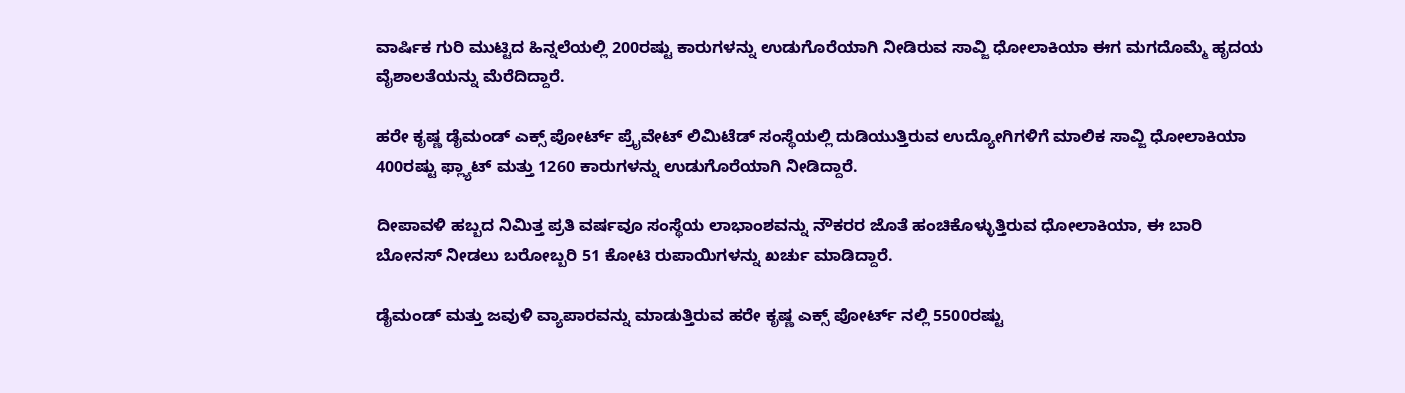ವಾರ್ಷಿಕ ಗುರಿ ಮುಟ್ಟಿದ ಹಿನ್ನಲೆಯಲ್ಲಿ 200ರಷ್ಟು ಕಾರುಗಳನ್ನು ಉಡುಗೊರೆಯಾಗಿ ನೀಡಿರುವ ಸಾವ್ಜಿ ಧೋಲಾಕಿಯಾ ಈಗ ಮಗದೊಮ್ಮೆ ಹೃದಯ ವೈಶಾಲತೆಯನ್ನು ಮೆರೆದಿದ್ದಾರೆ.

ಹರೇ ಕೃಷ್ಣ ಡೈಮಂಡ್ ಎಕ್ಸ್ ಪೋರ್ಟ್ ಪ್ರೈವೇಟ್ ಲಿಮಿಟೆಡ್ ಸಂಸ್ಥೆಯಲ್ಲಿ ದುಡಿಯುತ್ತಿರುವ ಉದ್ಯೋಗಿಗಳಿಗೆ ಮಾಲಿಕ ಸಾವ್ಜಿ ಧೋಲಾಕಿಯಾ 400ರಷ್ಟು ಫ್ಲ್ಯಾಟ್ ಮತ್ತು 1260 ಕಾರುಗಳನ್ನು ಉಡುಗೊರೆಯಾಗಿ ನೀಡಿದ್ದಾರೆ.

ದೀಪಾವಳಿ ಹಬ್ಬದ ನಿಮಿತ್ತ ಪ್ರತಿ ವರ್ಷವೂ ಸಂಸ್ಥೆಯ ಲಾಭಾಂಶವನ್ನು ನೌಕರರ ಜೊತೆ ಹಂಚಿಕೊಳ್ಳುತ್ತಿರುವ ಧೋಲಾಕಿಯಾ, ಈ ಬಾರಿ ಬೋನಸ್ ನೀಡಲು ಬರೋಬ್ಬರಿ 51 ಕೋಟಿ ರುಪಾಯಿಗಳನ್ನು ಖರ್ಚು ಮಾಡಿದ್ದಾರೆ.

ಡೈಮಂಡ್ ಮತ್ತು ಜವುಳಿ ವ್ಯಾಪಾರವನ್ನು ಮಾಡುತ್ತಿರುವ ಹರೇ ಕೃಷ್ಣ ಎಕ್ಸ್ ಪೋರ್ಟ್ ನಲ್ಲಿ 5500ರಷ್ಟು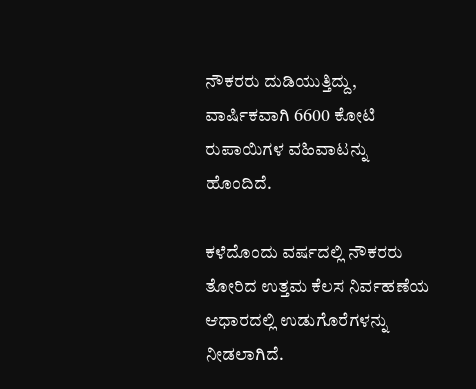ನೌಕರರು ದುಡಿಯುತ್ತಿದ್ದು, ವಾರ್ಷಿಕವಾಗಿ 6600 ಕೋಟಿ ರುಪಾಯಿಗಳ ವಹಿವಾಟನ್ನು ಹೊಂದಿದೆ.

ಕಳೆದೊಂದು ವರ್ಷದಲ್ಲಿ ನೌಕರರು ತೋರಿದ ಉತ್ತಮ ಕೆಲಸ ನಿರ್ವಹಣೆಯ ಆಧಾರದಲ್ಲಿ ಉಡುಗೊರೆಗಳನ್ನು ನೀಡಲಾಗಿದೆ.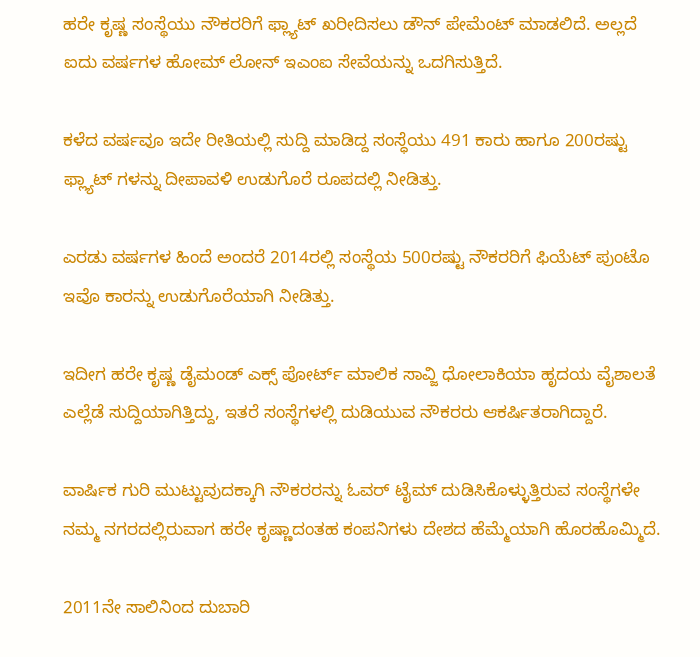ಹರೇ ಕೃಷ್ಣ ಸಂಸ್ಥೆಯು ನೌಕರರಿಗೆ ಫ್ಲ್ಯಾಟ್ ಖರೀದಿಸಲು ಡೌನ್ ಪೇಮೆಂಟ್ ಮಾಡಲಿದೆ. ಅಲ್ಲದೆ ಐದು ವರ್ಷಗಳ ಹೋಮ್ ಲೋನ್ ಇಎಂಐ ಸೇವೆಯನ್ನು ಒದಗಿಸುತ್ತಿದೆ.

ಕಳೆದ ವರ್ಷವೂ ಇದೇ ರೀತಿಯಲ್ಲಿ ಸುದ್ದಿ ಮಾಡಿದ್ದ ಸಂಸ್ಧೆಯು 491 ಕಾರು ಹಾಗೂ 200ರಷ್ಟು ಫ್ಲ್ಯಾಟ್ ಗಳನ್ನು ದೀಪಾವಳಿ ಉಡುಗೊರೆ ರೂಪದಲ್ಲಿ ನೀಡಿತ್ತು.

ಎರಡು ವರ್ಷಗಳ ಹಿಂದೆ ಅಂದರೆ 2014ರಲ್ಲಿ ಸಂಸ್ಥೆಯ 500ರಷ್ಟು ನೌಕರರಿಗೆ ಫಿಯೆಟ್ ಪುಂಟೊ ಇವೊ ಕಾರನ್ನು ಉಡುಗೊರೆಯಾಗಿ ನೀಡಿತ್ತು.

ಇದೀಗ ಹರೇ ಕೃಷ್ಣ ಡೈಮಂಡ್ ಎಕ್ಸ್ ಪೋರ್ಟ್ ಮಾಲಿಕ ಸಾವ್ಜಿ ಧೋಲಾಕಿಯಾ ಹೃದಯ ವೈಶಾಲತೆ ಎಲ್ಲೆಡೆ ಸುದ್ದಿಯಾಗಿತ್ತಿದ್ದು, ಇತರೆ ಸಂಸ್ಥೆಗಳಲ್ಲಿ ದುಡಿಯುವ ನೌಕರರು ಆಕರ್ಷಿತರಾಗಿದ್ದಾರೆ.

ವಾರ್ಷಿಕ ಗುರಿ ಮುಟ್ಟುವುದಕ್ಕಾಗಿ ನೌಕರರನ್ನು ಓವರ್ ಟೈಮ್ ದುಡಿಸಿಕೊಳ್ಳುತ್ತಿರುವ ಸಂಸ್ಥೆಗಳೇ ನಮ್ಮ ನಗರದಲ್ಲಿರುವಾಗ ಹರೇ ಕೃಷ್ಣಾದಂತಹ ಕಂಪನಿಗಳು ದೇಶದ ಹೆಮ್ಮೆಯಾಗಿ ಹೊರಹೊಮ್ಮಿದೆ.

2011ನೇ ಸಾಲಿನಿಂದ ದುಬಾರಿ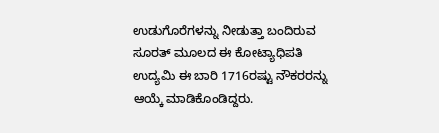ಉಡುಗೊರೆಗಳನ್ನು ನೀಡುತ್ತಾ ಬಂದಿರುವ ಸೂರತ್ ಮೂಲದ ಈ ಕೋಟ್ಯಾಧಿಪತಿ ಉದ್ಯಮಿ ಈ ಬಾರಿ 1716ರಷ್ಟು ನೌಕರರನ್ನು ಆಯ್ಕೆ ಮಾಡಿಕೊಂಡಿದ್ದರು.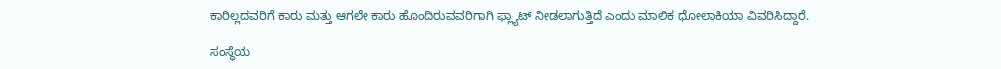ಕಾರಿಲ್ಲದವರಿಗೆ ಕಾರು ಮತ್ತು ಆಗಲೇ ಕಾರು ಹೊಂದಿರುವವರಿಗಾಗಿ ಫ್ಲ್ಯಾಟ್ ನೀಡಲಾಗುತ್ತಿದೆ ಎಂದು ಮಾಲಿಕ ಧೋಲಾಕಿಯಾ ವಿವರಿಸಿದ್ದಾರೆ.

ಸಂಸ್ಥೆಯ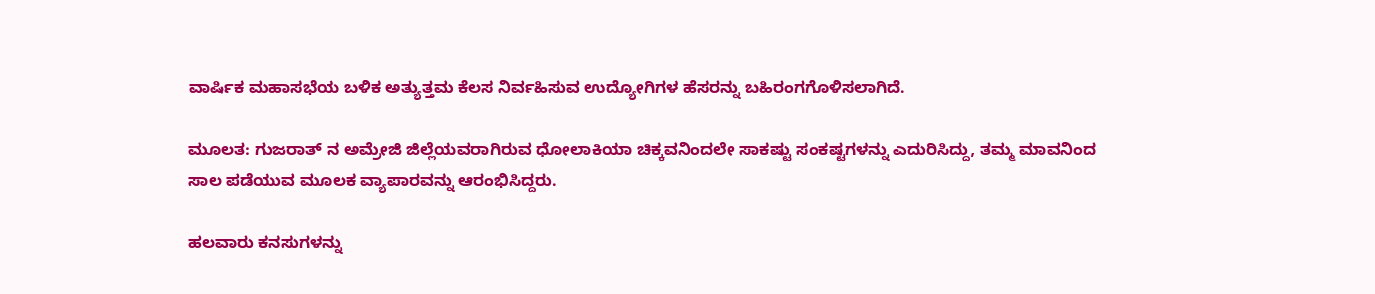ವಾರ್ಷಿಕ ಮಹಾಸಭೆಯ ಬಳಿಕ ಅತ್ಯುತ್ತಮ ಕೆಲಸ ನಿರ್ವಹಿಸುವ ಉದ್ಯೋಗಿಗಳ ಹೆಸರನ್ನು ಬಹಿರಂಗಗೊಳಿಸಲಾಗಿದೆ.

ಮೂಲತ: ಗುಜರಾತ್ ನ ಅಮ್ರೇಜಿ ಜಿಲ್ಲೆಯವರಾಗಿರುವ ಧೋಲಾಕಿಯಾ ಚಿಕ್ಕವನಿಂದಲೇ ಸಾಕಷ್ಟು ಸಂಕಷ್ಟಗಳನ್ನು ಎದುರಿಸಿದ್ದು, ತಮ್ಮ ಮಾವನಿಂದ ಸಾಲ ಪಡೆಯುವ ಮೂಲಕ ವ್ಯಾಪಾರವನ್ನು ಆರಂಭಿಸಿದ್ದರು.

ಹಲವಾರು ಕನಸುಗಳನ್ನು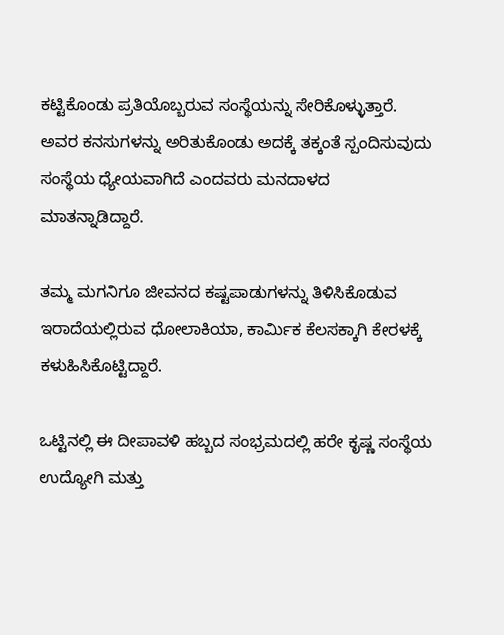ಕಟ್ಟಿಕೊಂಡು ಪ್ರತಿಯೊಬ್ಬರುವ ಸಂಸ್ಥೆಯನ್ನು ಸೇರಿಕೊಳ್ಳುತ್ತಾರೆ. ಅವರ ಕನಸುಗಳನ್ನು ಅರಿತುಕೊಂಡು ಅದಕ್ಕೆ ತಕ್ಕಂತೆ ಸ್ಪಂದಿಸುವುದು ಸಂಸ್ಥೆಯ ಧ್ಯೇಯವಾಗಿದೆ ಎಂದವರು ಮನದಾಳದ ಮಾತನ್ನಾಡಿದ್ದಾರೆ.

ತಮ್ಮ ಮಗನಿಗೂ ಜೀವನದ ಕಷ್ಟಪಾಡುಗಳನ್ನು ತಿಳಿಸಿಕೊಡುವ ಇರಾದೆಯಲ್ಲಿರುವ ಧೋಲಾಕಿಯಾ, ಕಾರ್ಮಿಕ ಕೆಲಸಕ್ಕಾಗಿ ಕೇರಳಕ್ಕೆ ಕಳುಹಿಸಿಕೊಟ್ಟಿದ್ದಾರೆ.

ಒಟ್ಟಿನಲ್ಲಿ ಈ ದೀಪಾವಳಿ ಹಬ್ಬದ ಸಂಭ್ರಮದಲ್ಲಿ ಹರೇ ಕೃಷ್ಣ ಸಂಸ್ಥೆಯ ಉದ್ಯೋಗಿ ಮತ್ತು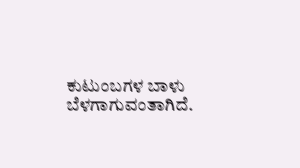ಕುಟುಂಬಗಳ ಬಾಳು ಬೆಳಗಾಗುವಂತಾಗಿದೆ.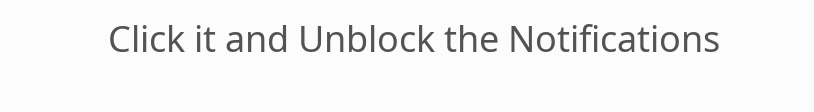Click it and Unblock the Notifications